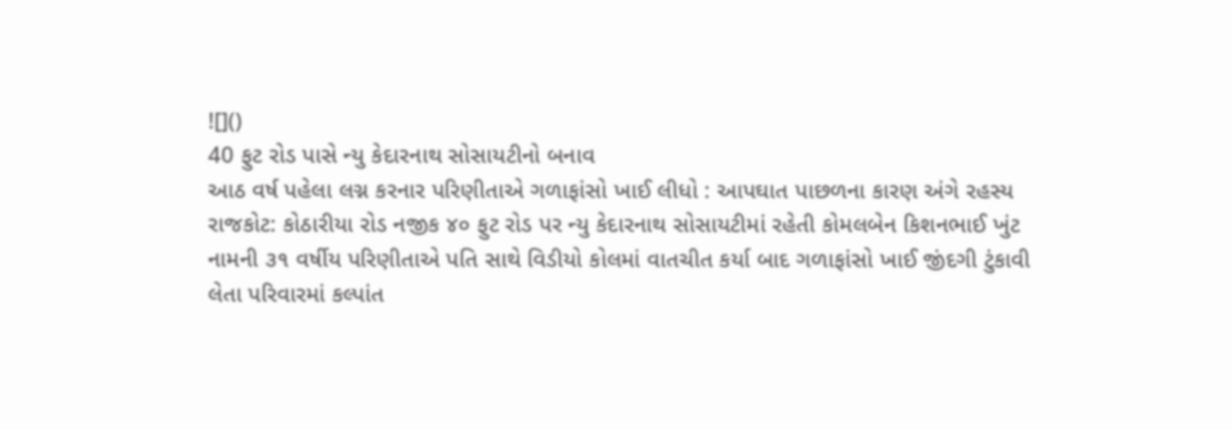![]()
40 ફુટ રોડ પાસે ન્યુ કેદારનાથ સોસાયટીનો બનાવ
આઠ વર્ષ પહેલા લગ્ન કરનાર પરિણીતાએ ગળાફાંસો ખાઈ લીધો : આપઘાત પાછળના કારણ અંગે રહસ્ય
રાજકોટ: કોઠારીયા રોડ નજીક ૪૦ ફુટ રોડ પર ન્યુ કેદારનાથ સોસાયટીમાં રહેતી કોમલબેન કિશનભાઈ ખુંટ નામની ૩૧ વર્ષીય પરિણીતાએ પતિ સાથે વિડીયો કોલમાં વાતચીત કર્યા બાદ ગળાફાંસો ખાઈ જીંદગી ટુંકાવી લેતા પરિવારમાં કલ્પાંત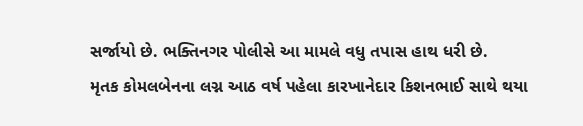સર્જાયો છે. ભક્તિનગર પોલીસે આ મામલે વધુ તપાસ હાથ ધરી છે.
મૃતક કોમલબેનના લગ્ન આઠ વર્ષ પહેલા કારખાનેદાર કિશનભાઈ સાથે થયા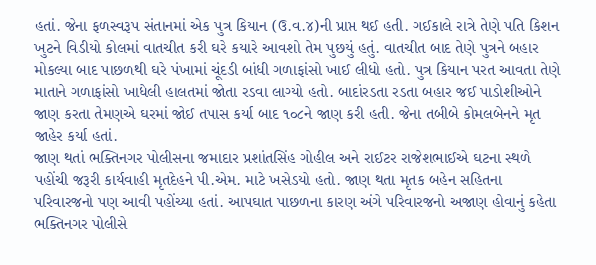હતાં. જેના ફળસ્વરૂપ સંતાનમાં એક પુત્ર કિયાન (ઉ.વ.૪)ની પ્રાપ્ત થઈ હતી. ગઈકાલે રાત્રે તેણે પતિ કિશન ખુટને વિડીયો કોલમાં વાતચીત કરી ઘરે કયારે આવશો તેમ પુછયું હતું. વાતચીત બાદ તેણે પુત્રને બહાર મોકલ્યા બાદ પાછળથી ઘરે પંખામાં ચૂંદડી બાંધી ગળાફાંસો ખાઈ લીધો હતો. પુત્ર કિયાન પરત આવતા તેણે માતાને ગળાફાંસો ખાધેલી હાલતમાં જોતા રડવા લાગ્યો હતો. બાદાંરડતા રડતા બહાર જઈ પાડોશીઓને જાણ કરતા તેમણએ ઘરમાં જોઈ તપાસ કર્યા બાદ ૧૦૮ને જાણ કરી હતી. જેના તબીબે કોમલબેનને મૃત જાહેર કર્યા હતાં.
જાણ થતાં ભક્તિનગર પોલીસના જમાદાર પ્રશાંતસિંહ ગોહીલ અને રાઈટર રાજેશભાઈએ ઘટના સ્થળે પહોંચી જરૂરી કાર્યવાહી મૃતદેહને પી.એમ. માટે ખસેડયો હતો. જાણ થતા મૃતક બહેન સહિતના પરિવારજનો પણ આવી પહોંચ્યા હતાં. આપઘાત પાછળના કારણ અંગે પરિવારજનો અજાણ હોવાનું કહેતા ભક્તિનગર પોલીસે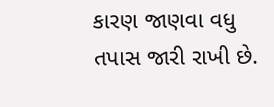કારણ જાણવા વધુ તપાસ જારી રાખી છે.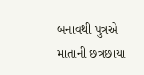બનાવથી પુત્રએ માતાની છત્રછાયા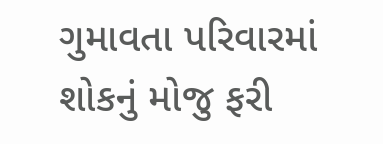ગુમાવતા પરિવારમાં શોકનું મોજુ ફરી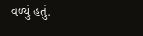વળ્યું હતું.